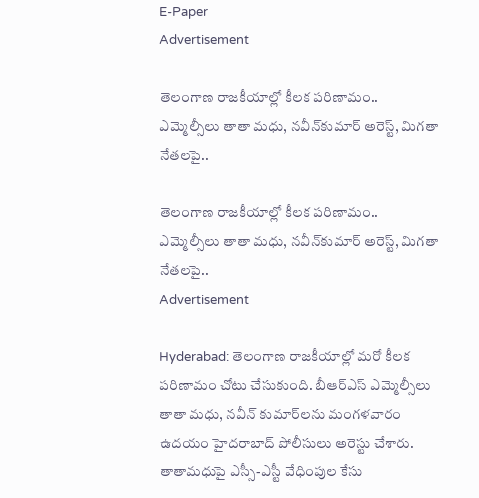E-Paper
Advertisement

తెలంగాణ రాజకీయాల్లో కీలక పరిణామం.. ఎమ్మెల్సీలు తాతా మధు, నవీన్‌కుమార్ అరెస్ట్, మిగతా నేతలపై..

తెలంగాణ రాజకీయాల్లో కీలక పరిణామం.. ఎమ్మెల్సీలు తాతా మధు, నవీన్‌కుమార్ అరెస్ట్, మిగతా నేతలపై..
Advertisement

Hyderabad: తెలంగాణ రాజకీయాల్లో మరో కీలక పరిణామం చోటు చేసుకుంది. బీఆర్ఎస్ ఎమ్మెల్సీలు తాతా మధు, నవీన్ కుమార్‌లను మంగళవారం ఉదయం హైదరాబాద్ పోలీసులు అరెస్టు చేశారు. తాతామధుపై ఎస్సీ-ఎస్టీ వేధింపుల కేసు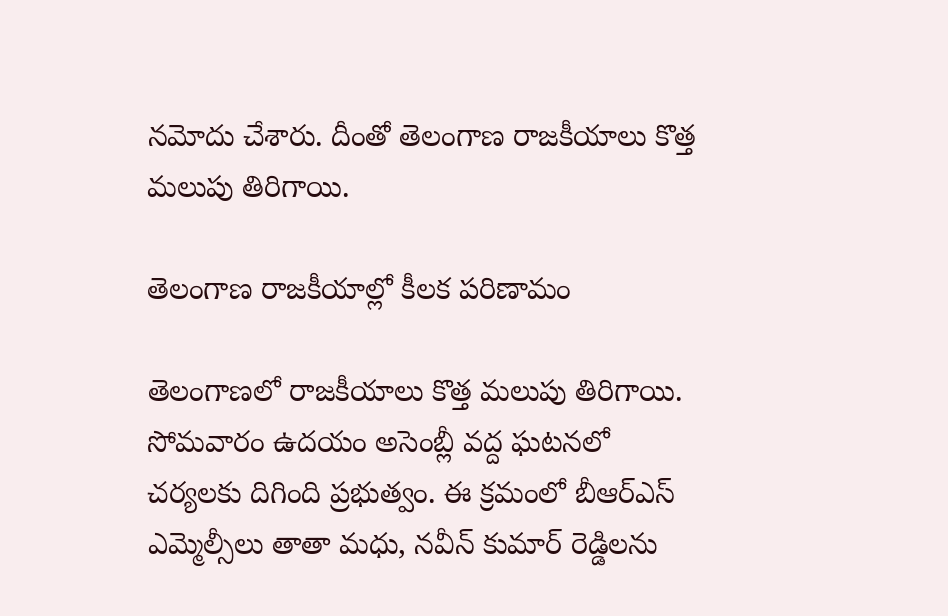నమోదు చేశారు. దీంతో తెలంగాణ రాజకీయాలు కొత్త మలుపు తిరిగాయి.

తెలంగాణ రాజకీయాల్లో కీలక పరిణామం

తెలంగాణలో రాజకీయాలు కొత్త మలుపు తిరిగాయి. సోమవారం ఉదయం అసెంబ్లీ వద్ద ఘటనలో చర్యలకు దిగింది ప్రభుత్వం. ఈ క్రమంలో బీఆర్ఎస్ ఎమ్మెల్సీలు తాతా మధు, నవీన్ కుమార్ రెడ్డిలను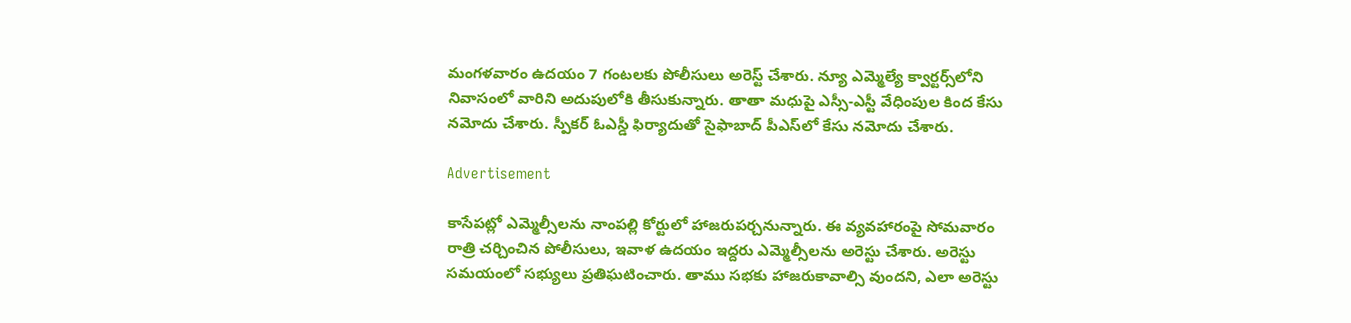మంగళవారం ఉదయం 7 గంటలకు పోలీసులు అరెస్ట్ చేశారు. న్యూ ఎమ్మెల్యే క్వార్టర్స్‌లోని నివాసంలో వారిని అదుపులోకి తీసుకున్నారు. తాతా మధుపై ఎస్సీ-ఎస్టీ వేధింపుల కింద కేసు నమోదు చేశారు. స్పీకర్ ఓఎస్డీ ఫిర్యాదుతో సైఫాబాద్ పీఎస్‌లో కేసు నమోదు చేశారు.

Advertisement

కాసేపట్లో ఎమ్మెల్సీలను నాంపల్లి కోర్టులో హాజరుపర్చనున్నారు. ఈ వ్యవహారంపై సోమవారం రాత్రి చర్చించిన పోలీసులు, ఇవాళ ఉదయం ఇద్దరు ఎమ్మెల్సీలను అరెస్టు చేశారు. అరెస్టు సమయంలో సభ్యులు ప్రతిఘటించారు. తాము సభకు హాజరుకావాల్సి వుందని, ఎలా అరెస్టు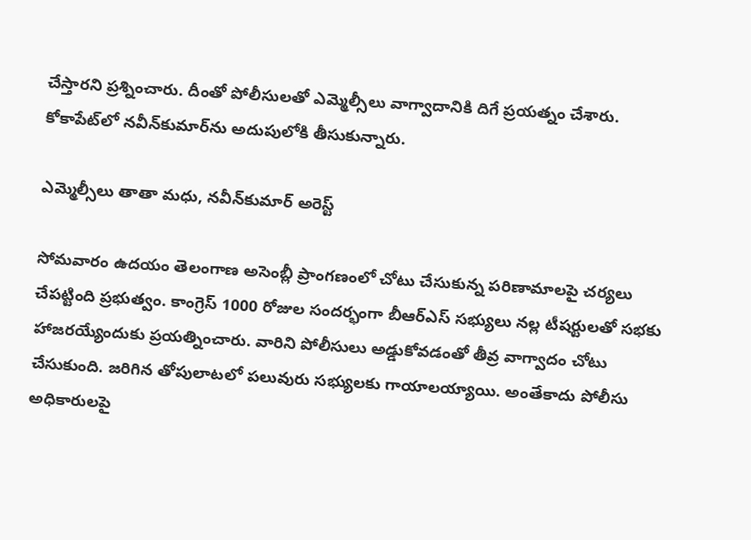చేస్తారని ప్రశ్నించారు. దీంతో పోలీసులతో ఎమ్మెల్సీలు వాగ్వాదానికి దిగే ప్రయత్నం చేశారు. కోకాపేట్‌లో నవీన్‌కుమార్‌ను అదుపులోకి తీసుకున్నారు.

ఎమ్మెల్సీలు తాతా మధు, నవీన్‌కుమార్ అరెస్ట్

సోమవారం ఉదయం తెలంగాణ అసెంబ్లీ ప్రాంగణంలో చోటు చేసుకున్న పరిణామాలపై చర్యలు చేపట్టింది ప్రభుత్వం. కాంగ్రెస్ 1000 రోజుల సందర్భంగా బీఆర్ఎస్ సభ్యులు నల్ల టీషర్టులతో సభకు హాజరయ్యేందుకు ప్రయత్నించారు. వారిని పోలీసులు అడ్డుకోవడంతో తీవ్ర వాగ్వాదం చోటు చేసుకుంది. జరిగిన తోపులాటలో పలువురు సభ్యులకు గాయాలయ్యాయి. అంతేకాదు పోలీసు అధికారులపై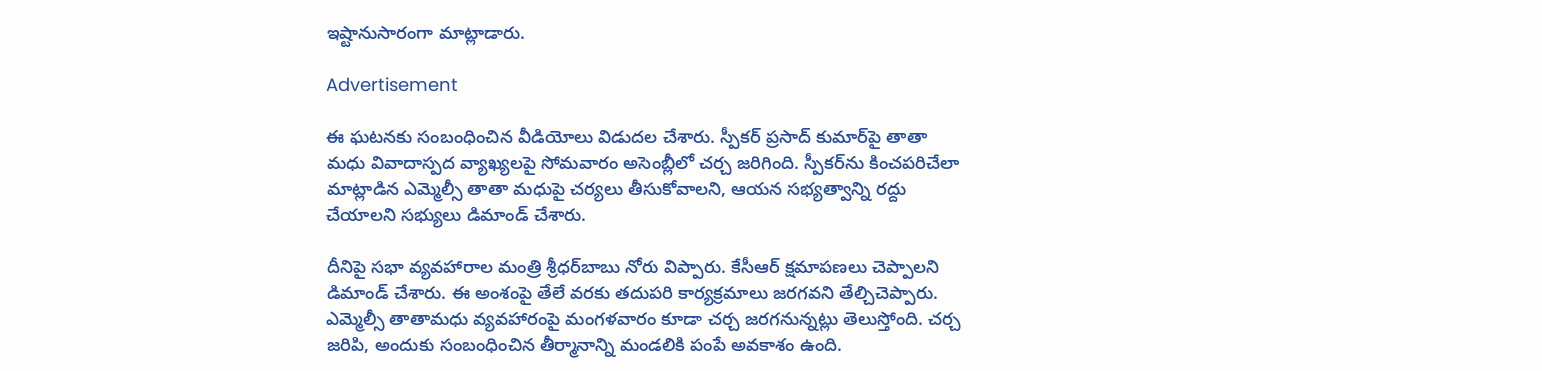ఇష్టానుసారంగా మాట్లాడారు.

Advertisement

ఈ ఘటనకు సంబంధించిన వీడియోలు విడుదల చేశారు. స్పీకర్ ప్రసాద్ కుమార్‌పై తాతా మధు వివాదాస్పద వ్యాఖ్యలపై సోమవారం అసెంబ్లీలో చర్చ జరిగింది. స్పీకర్‌ను కించపరిచేలా మాట్లాడిన ఎమ్మెల్సీ తాతా మధుపై చర్యలు తీసుకోవాలని, ఆయన సభ్యత్వాన్ని రద్దు చేయాలని సభ్యులు డిమాండ్ చేశారు.

దీనిపై సభా వ్యవహారాల మంత్రి శ్రీధర్‌బాబు నోరు విప్పారు. కేసీఆర్ క్షమాపణలు చెప్పాలని డిమాండ్ చేశారు. ఈ అంశంపై తేలే వరకు తదుపరి కార్యక్రమాలు జరగవని తేల్చిచెప్పారు. ఎమ్మెల్సీ తాతామధు వ్యవహారంపై మంగళవారం కూడా చర్చ జరగనున్నట్లు తెలుస్తోంది. చర్చ జరిపి, అందుకు సంబంధించిన తీర్మానాన్ని మండలికి పంపే అవకాశం ఉంది.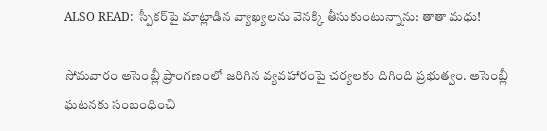ALSO READ:  స్పీకర్‌పై మాట్లాడిన వ్యాఖ్యలను వెనక్కి తీసుకుంటున్నాను: తాతా మధు!

సోమవారం అసెంబ్లీ ప్రాంగణంలో జరిగిన వ్యవహారంపై చర్యలకు దిగింది ప్రభుత్వం. అసెంబ్లీ ఘటనకు సంబంధించి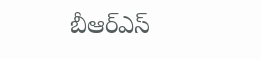బీఆర్ఎస్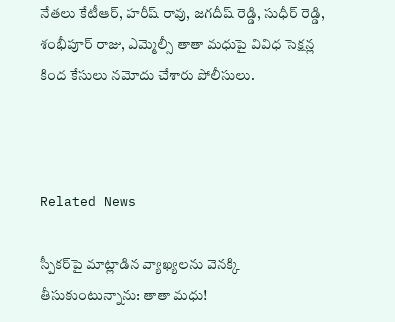నేతలు కేటీఆర్, హరీష్ రావు, జగదీష్ రెడ్డి, సుధీర్ రెడ్డి, శంభీపూర్ రాజు, ఎమ్మెల్సీ తాతా మధు‌పై వివిధ సెక్షన్ల కింద కేసులు నమోదు చేశారు పోలీసులు.



Related News

స్పీకర్‌పై మాట్లాడిన వ్యాఖ్యలను వెనక్కి తీసుకుంటున్నాను: తాతా మధు!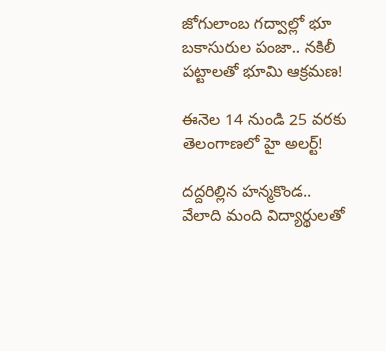జోగులాంబ గద్వాల్లో భూ బకాసురుల పంజా.. నకిలీ పట్టాలతో భూమి ఆక్రమణ!

ఈనెల 14 నుండి 25 వరకు తెలంగాణలో హై అలర్ట్!

దద్దరిల్లిన హన్మకొండ.. వేలాది మంది విద్యార్థులతో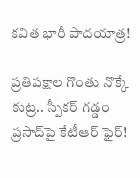కవిత భారీ పాదయాత్ర!

ప్రతిపక్షాల గొంతు నొక్కే కుట్ర.. స్పీకర్ గడ్డం ప్రసాద్‌పై కేటీఆర్ ఫైర్!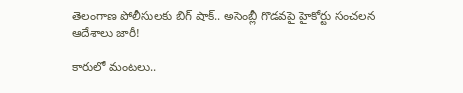తెలంగాణ పోలీసులకు బిగ్ షాక్.. అసెంబ్లీ గొడవపై హైకోర్టు సంచలన ఆదేశాలు జారీ!

కారులో మంటలు..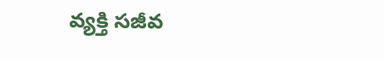వ్యక్తి సజీవ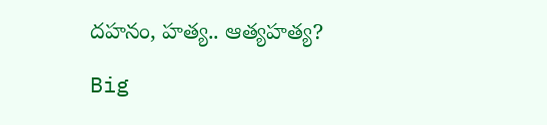దహనం, హత్య.. ఆత్యహత్య?

Big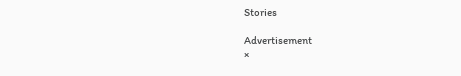Stories

Advertisement
×